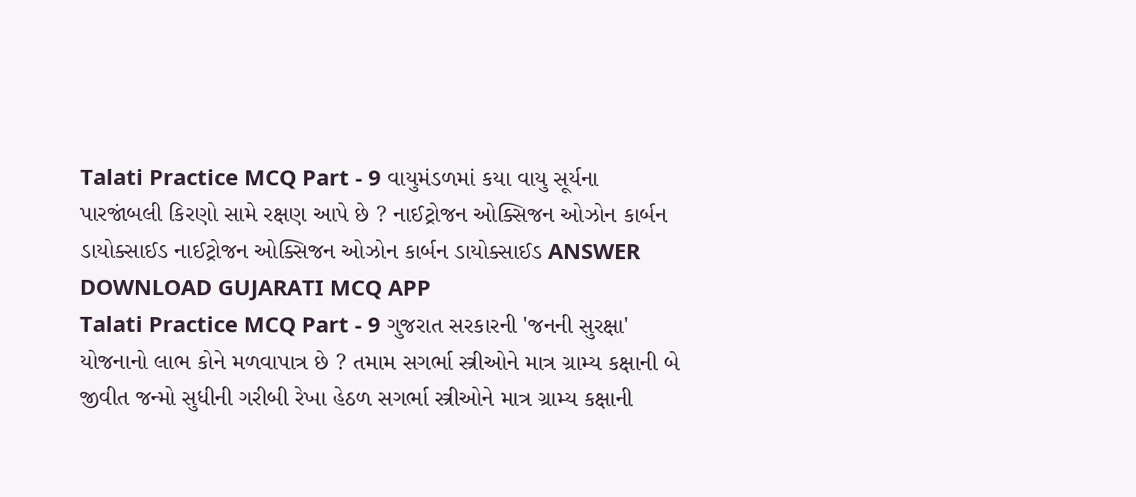Talati Practice MCQ Part - 9 વાયુમંડળમાં કયા વાયુ સૂર્યના પારજાંબલી કિરણો સામે રક્ષણ આપે છે ? નાઈટ્રોજન ઓક્સિજન ઓઝોન કાર્બન ડાયોક્સાઈડ નાઈટ્રોજન ઓક્સિજન ઓઝોન કાર્બન ડાયોક્સાઈડ ANSWER DOWNLOAD GUJARATI MCQ APP
Talati Practice MCQ Part - 9 ગુજરાત સરકારની 'જનની સુરક્ષા' યોજનાનો લાભ કોને મળવાપાત્ર છે ? તમામ સગર્ભા સ્ત્રીઓને માત્ર ગ્રામ્ય કક્ષાની બે જીવીત જન્મો સુધીની ગરીબી રેખા હેઠળ સગર્ભા સ્ત્રીઓને માત્ર ગ્રામ્ય કક્ષાની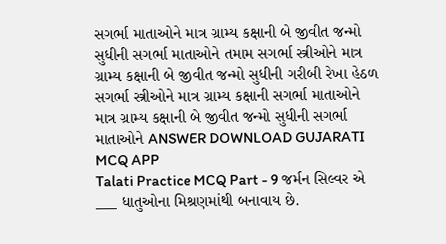સગર્ભા માતાઓને માત્ર ગ્રામ્ય કક્ષાની બે જીવીત જન્મો સુધીની સગર્ભા માતાઓને તમામ સગર્ભા સ્ત્રીઓને માત્ર ગ્રામ્ય કક્ષાની બે જીવીત જન્મો સુધીની ગરીબી રેખા હેઠળ સગર્ભા સ્ત્રીઓને માત્ર ગ્રામ્ય કક્ષાની સગર્ભા માતાઓને માત્ર ગ્રામ્ય કક્ષાની બે જીવીત જન્મો સુધીની સગર્ભા માતાઓને ANSWER DOWNLOAD GUJARATI MCQ APP
Talati Practice MCQ Part - 9 જર્મન સિલ્વર એ ___ ધાતુઓના મિશ્રણમાંથી બનાવાય છે.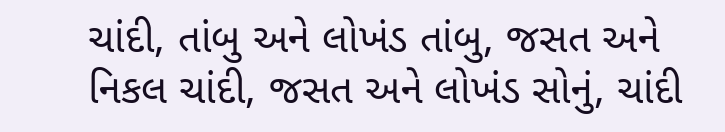ચાંદી, તાંબુ અને લોખંડ તાંબુ, જસત અને નિકલ ચાંદી, જસત અને લોખંડ સોનું, ચાંદી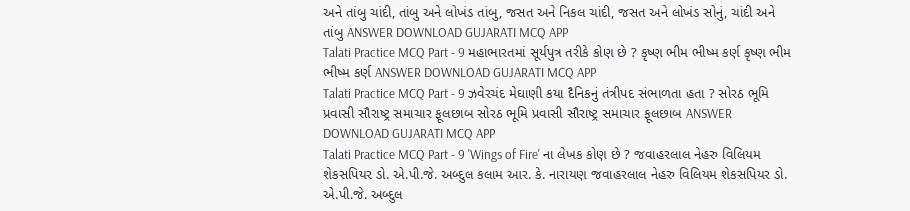અને તાંબુ ચાંદી, તાંબુ અને લોખંડ તાંબુ, જસત અને નિકલ ચાંદી, જસત અને લોખંડ સોનું, ચાંદી અને તાંબુ ANSWER DOWNLOAD GUJARATI MCQ APP
Talati Practice MCQ Part - 9 મહાભારતમાં સૂર્યપુત્ર તરીકે કોણ છે ? કૃષ્ણ ભીમ ભીષ્મ કર્ણ કૃષ્ણ ભીમ ભીષ્મ કર્ણ ANSWER DOWNLOAD GUJARATI MCQ APP
Talati Practice MCQ Part - 9 ઝવેરચંદ મેઘાણી કયા દૈનિકનું તંત્રીપદ સંભાળતા હતા ? સોરઠ ભૂમિ પ્રવાસી સૌરાષ્ટ્ર સમાચાર ફૂલછાબ સોરઠ ભૂમિ પ્રવાસી સૌરાષ્ટ્ર સમાચાર ફૂલછાબ ANSWER DOWNLOAD GUJARATI MCQ APP
Talati Practice MCQ Part - 9 'Wings of Fire' ના લેખક કોણ છે ? જવાહરલાલ નેહરુ વિલિયમ શેકસપિયર ડો. એ.પી.જે. અબ્દુલ કલામ આર. કે. નારાયણ જવાહરલાલ નેહરુ વિલિયમ શેકસપિયર ડો. એ.પી.જે. અબ્દુલ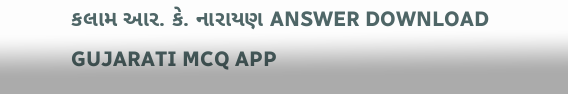કલામ આર. કે. નારાયણ ANSWER DOWNLOAD GUJARATI MCQ APP